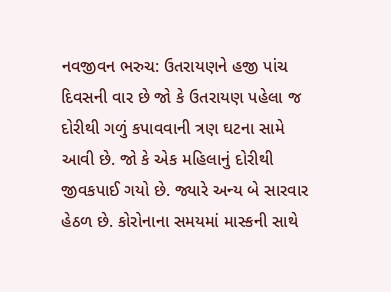નવજીવન ભરુચ: ઉતરાયણને હજી પાંચ દિવસની વાર છે જો કે ઉતરાયણ પહેલા જ દોરીથી ગળું કપાવવાની ત્રણ ઘટના સામે આવી છે. જો કે એક મહિલાનું દોરીથી જીવકપાઈ ગયો છે. જ્યારે અન્ય બે સારવાર હેઠળ છે. કોરોનાના સમયમાં માસ્કની સાથે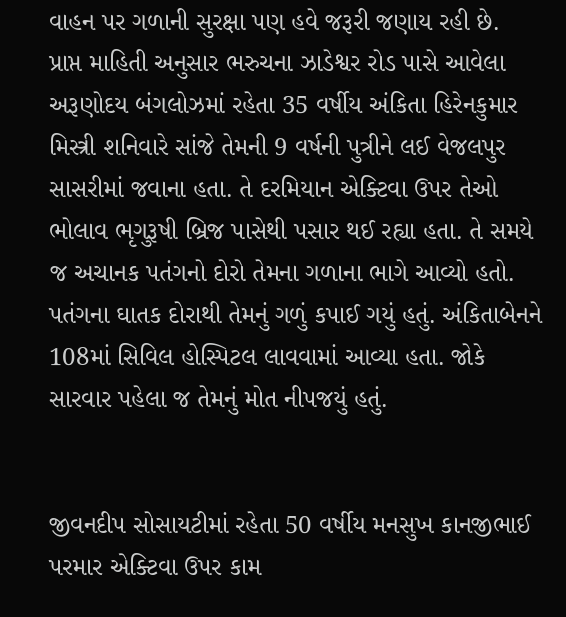વાહન પર ગળાની સુરક્ષા પણ હવે જરૂરી જણાય રહી છે.
પ્રાપ્ત માહિતી અનુસાર ભરુચના ઝાડેશ્વર રોડ પાસે આવેલા અરૂણોદય બંગલોઝમાં રહેતા 35 વર્ષીય અંકિતા હિરેનકુમાર મિસ્ત્રી શનિવારે સાંજે તેમની 9 વર્ષની પુત્રીને લઈ વેજલપુર સાસરીમાં જવાના હતા. તે દરમિયાન એક્ટિવા ઉપર તેઓ ભોલાવ ભૃગુરૂષી બ્રિજ પાસેથી પસાર થઈ રહ્યા હતા. તે સમયે જ અચાનક પતંગનો દોરો તેમના ગળાના ભાગે આવ્યો હતો. પતંગના ઘાતક દોરાથી તેમનું ગળું કપાઈ ગયું હતું. અંકિતાબેનને 108માં સિવિલ હોસ્પિટલ લાવવામાં આવ્યા હતા. જોકે સારવાર પહેલા જ તેમનું મોત નીપજયું હતું.


જીવનદીપ સોસાયટીમાં રહેતા 50 વર્ષીય મનસુખ કાનજીભાઈ પરમાર એક્ટિવા ઉપર કામ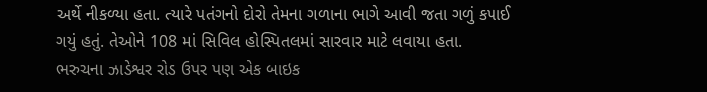અર્થે નીકળ્યા હતા. ત્યારે પતંગનો દોરો તેમના ગળાના ભાગે આવી જતા ગળું કપાઈ ગયું હતું. તેઓને 108 માં સિવિલ હોસ્પિતલમાં સારવાર માટે લવાયા હતા. ભરુચના ઝાડેશ્વર રોડ ઉપર પણ એક બાઇક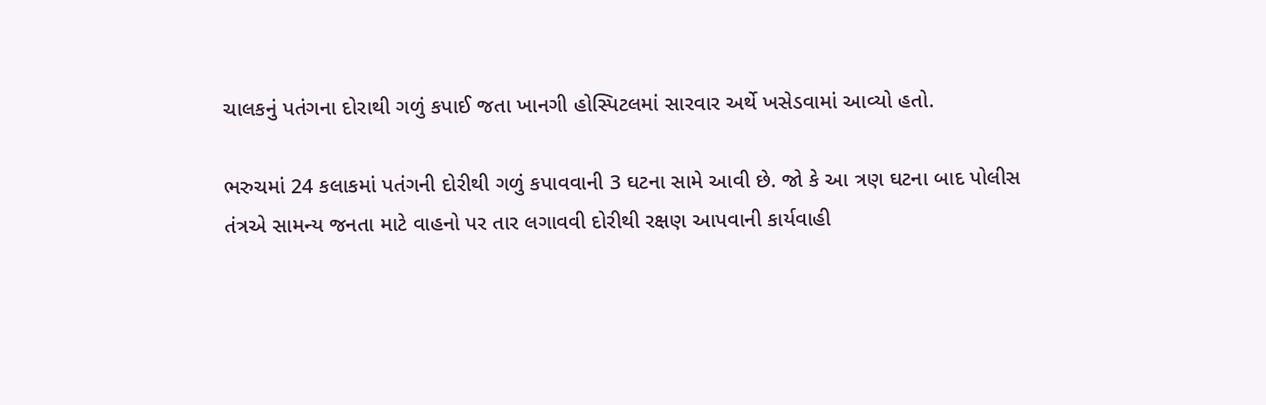ચાલકનું પતંગના દોરાથી ગળું કપાઈ જતા ખાનગી હોસ્પિટલમાં સારવાર અર્થે ખસેડવામાં આવ્યો હતો.

ભરુચમાં 24 કલાકમાં પતંગની દોરીથી ગળું કપાવવાની 3 ઘટના સામે આવી છે. જો કે આ ત્રણ ઘટના બાદ પોલીસ તંત્રએ સામન્ય જનતા માટે વાહનો પર તાર લગાવવી દોરીથી રક્ષણ આપવાની કાર્યવાહી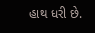હાથ ધરી છે.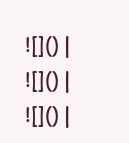![]() |
![]() |
![]() |